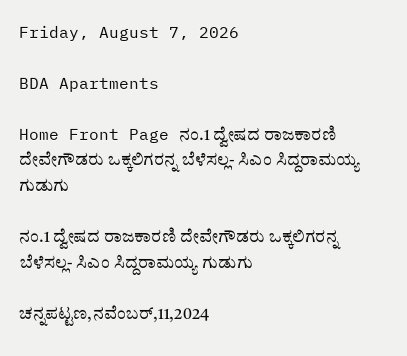Friday, August 7, 2026

BDA Apartments

Home Front Page ನಂ.1 ದ್ವೇಷದ ರಾಜಕಾರಣಿ ದೇವೇಗೌಡರು ಒಕ್ಕಲಿಗರನ್ನ ಬೆಳೆಸಲ್ಲ- ಸಿಎಂ ಸಿದ್ದರಾಮಯ್ಯ ಗುಡುಗು

ನಂ.1 ದ್ವೇಷದ ರಾಜಕಾರಣಿ ದೇವೇಗೌಡರು ಒಕ್ಕಲಿಗರನ್ನ ಬೆಳೆಸಲ್ಲ- ಸಿಎಂ ಸಿದ್ದರಾಮಯ್ಯ ಗುಡುಗು

ಚನ್ನಪಟ್ಟಣ,ನವೆಂಬರ್,11,2024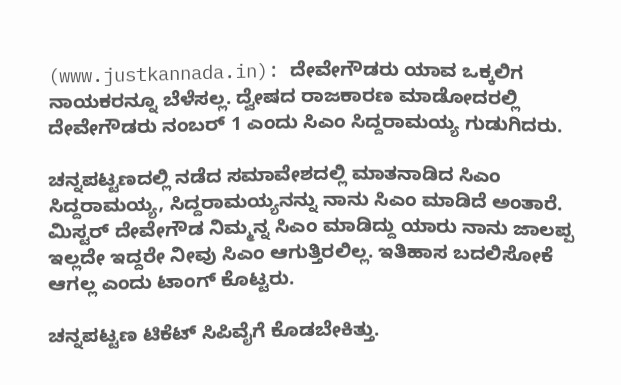(www.justkannada.in): ದೇವೇಗೌಡರು ಯಾವ ಒಕ್ಕಲಿಗ ನಾಯಕರನ್ನೂ ಬೆಳೆಸಲ್ಲ. ದ್ವೇಷದ ರಾಜಕಾರಣ ಮಾಡೋದರಲ್ಲಿ ದೇವೇಗೌಡರು ನಂಬರ್ 1 ಎಂದು ಸಿಎಂ ಸಿದ್ದರಾಮಯ್ಯ ಗುಡುಗಿದರು.

ಚನ್ನಪಟ್ಟಣದಲ್ಲಿ ನಡೆದ ಸಮಾವೇಶದಲ್ಲಿ ಮಾತನಾಡಿದ ಸಿಎಂ ಸಿದ್ದರಾಮಯ್ಯ, ಸಿದ್ದರಾಮಯ್ಯನನ್ನು ನಾನು ಸಿಎಂ ಮಾಡಿದೆ ಅಂತಾರೆ. ಮಿಸ್ಟರ್ ದೇವೇಗೌಡ ನಿಮ್ಮನ್ನ ಸಿಎಂ ಮಾಡಿದ್ದು ಯಾರು ನಾನು ಜಾಲಪ್ಪ ಇಲ್ಲದೇ ಇದ್ದರೇ ನೀವು ಸಿಎಂ ಆಗುತ್ತಿರಲಿಲ್ಲ. ಇತಿಹಾಸ ಬದಲಿಸೋಕೆ ಆಗಲ್ಲ ಎಂದು ಟಾಂಗ್ ಕೊಟ್ಟರು.

ಚನ್ನಪಟ್ಟಣ ಟಿಕೆಟ್ ಸಿಪಿವೈಗೆ ಕೊಡಬೇಕಿತ್ತು.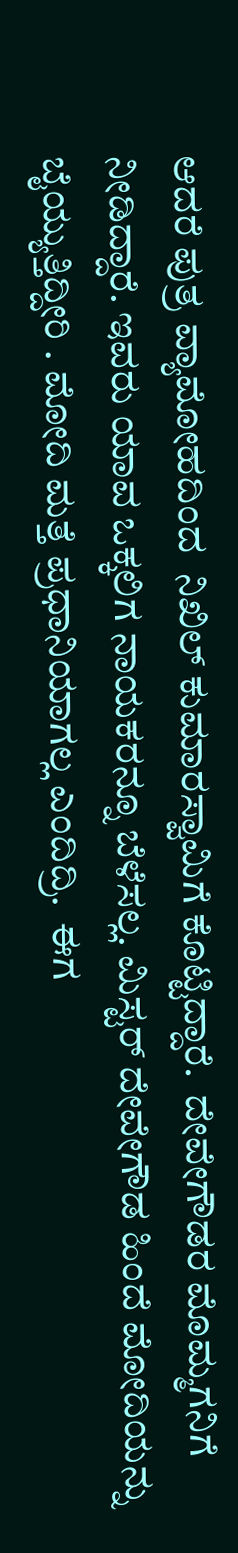ಆದರೆ ಪುತ್ರ ವ್ಯಾಮೋಹದಿಂದ  ನಿಖಿಲ್ ಕುಮಾರಸ್ವಾಮಿಗೆ ಕೊಟ್ಟಿದ್ದಾರೆ.  ದೇವೇಗೌಡರ ಮೊಮ್ಮಗನಿಗೆ ನೀಡಿದ್ದಾರೆ. ಇವರು ಯಾವ ಒಕ್ಕಲಿಗ ನಾಯಕರನ್ನೂ ಬೆಳೆಸಲ್ಲ. ಮಿಸ್ಟರ್ ದೇವೇಗೌಡ ಹಿಂದೆ ಮೋದಿಯನ್ನು ಬೈಯ್ಯುತ್ತಿದ್ದೀರಿ . ಮೋದಿ ಮತ್ತೆ ಪ್ರಧಾನಿಯಾಗಲ್ಲ ಎಂದಿದ್ರಿ.  ಈಗ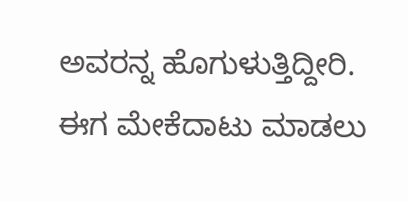ಅವರನ್ನ ಹೊಗುಳುತ್ತಿದ್ದೀರಿ. ಈಗ ಮೇಕೆದಾಟು ಮಾಡಲು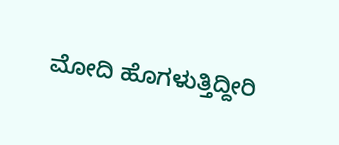ಮೋದಿ ಹೊಗಳುತ್ತಿದ್ದೀರಿ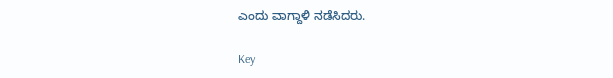ಎಂದು ವಾಗ್ದಾಳಿ ನಡೆಸಿದರು.

Key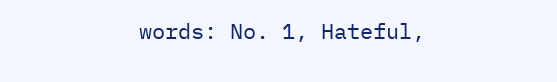words: No. 1, Hateful,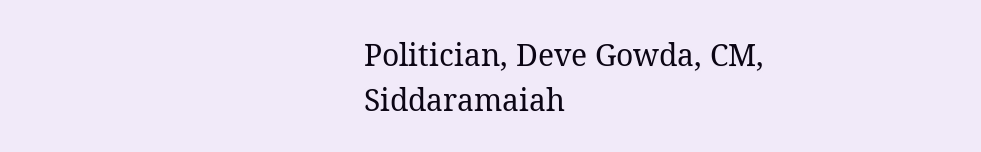Politician, Deve Gowda, CM, Siddaramaiah